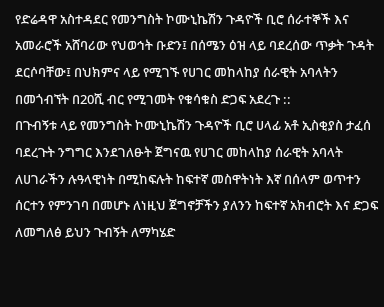የድሬዳዋ አስተዳደር የመንግስት ኮሙኒኬሽን ጉዳዮች ቢሮ ሰራተኞች እና አመራሮች አሸባሪው የህወኅት ቡድን፤ በሰሜን ዕዝ ላይ ባደረሰው ጥቃት ጉዳት ደርሶባቸው፤ በህክምና ላይ የሚገኙ የሀገር መከላከያ ሰራዊት አባላትን በመጎብኘት በ20ሺ ብር የሚገመት የቁሳቁስ ድጋፍ አደረጉ ::
በጉብኝቱ ላይ የመንግስት ኮሙኒኬሽን ጉዳዮች ቢሮ ሀላፊ አቶ ኢስቂያስ ታፈሰ ባደረጉት ንግግር እንደገለፁት ጀግናዉ የሀገር መከላከያ ሰራዊት አባላት ለሀገራችን ሉዓላዊነት በሚከፍሉት ከፍተኛ መስዋትነት እኛ በሰላም ወጥተን ሰርተን የምንገባ በመሆኑ ለነዚህ ጀግኖቻችን ያለንን ከፍተኛ አክብሮት እና ድጋፍ ለመግለፅ ይህን ጉብኝት ለማካሄድ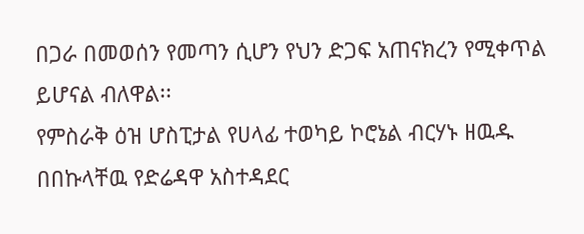በጋራ በመወሰን የመጣን ሲሆን የህን ድጋፍ አጠናክረን የሚቀጥል ይሆናል ብለዋል፡፡
የምስራቅ ዕዝ ሆስፒታል የሀላፊ ተወካይ ኮሮኔል ብርሃኑ ዘዉዱ በበኩላቸዉ የድሬዳዋ አስተዳደር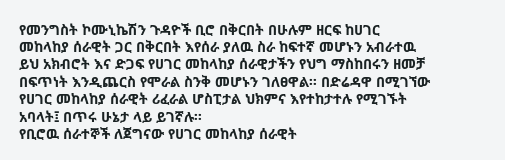የመንግስት ኮሙኒኬሽን ጉዳዮች ቢሮ በቅርበት በሁሉም ዘርፍ ከሀገር መከላከያ ሰራዊት ጋር በቅርበት እየሰራ ያለዉ ስራ ከፍተኛ መሆኑን አብራተዉ ይህ አክብሮት እና ድጋፍ የሀገር መከላከያ ሰራዊታችን የህግ ማስከበሩን ዘመቻ በፍጥነት እንዲጨርስ የሞራል ስንቅ መሆኑን ገለፀዋል፡፡ በድሬዳዋ በሚገኘው የሀገር መከላከያ ሰራዊት ሪፈራል ሆስፒታል ህክምና እየተከታተሉ የሚገኙት አባላት፤ በጥሩ ሁኔታ ላይ ይገኛሉ፡፡
የቢሮዉ ሰራተኞች ለጀግናው የሀገር መከላከያ ሰራዊት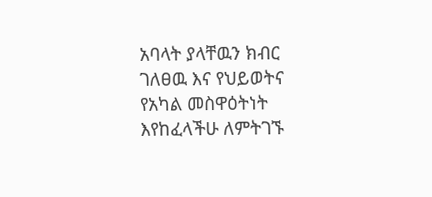አባላት ያላቸዉን ክብር ገለፀዉ እና የህይወትና የአካል መስዋዕትነት እየከፈላችሁ ለምትገኙ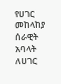የሀገር መከላከያ ሰራዊት አባላት ለሀገር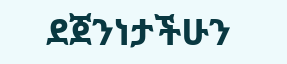ደጀንነታችሁን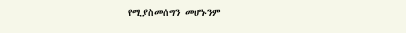የሚያስመሰግን መሆኑንም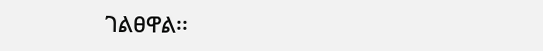ገልፀዋል፡፡